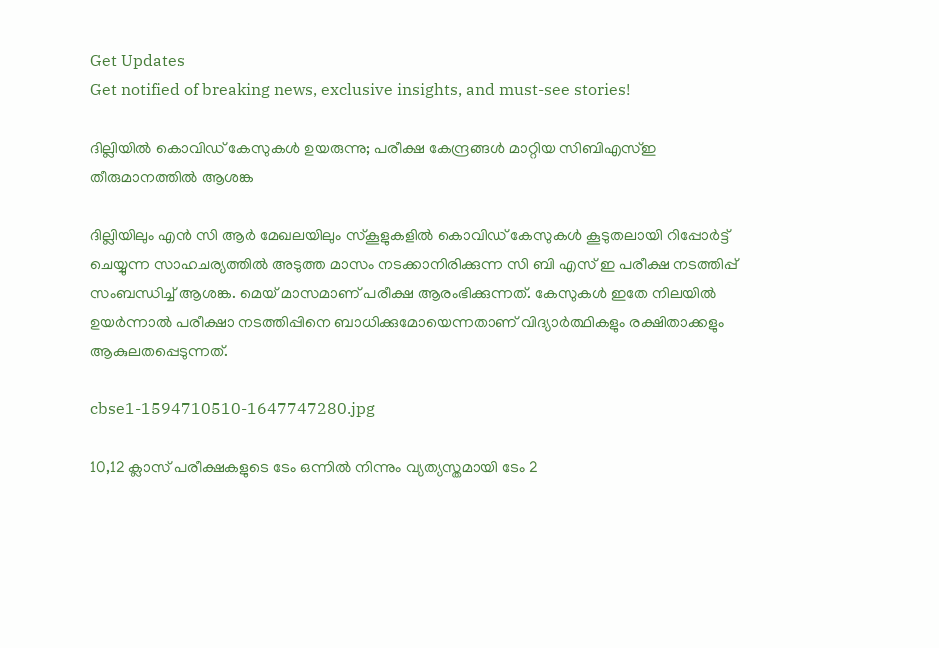Get Updates
Get notified of breaking news, exclusive insights, and must-see stories!

ദില്ലിയിൽ കൊവിഡ് കേസുകൾ ഉയരുന്നു; പരീക്ഷ കേന്ദ്രങ്ങൾ മാറ്റിയ സിബിഎസ്ഇ തീരുമാനത്തിൽ ആശങ്ക

ദില്ലിയിലും എൻ സി ആർ മേഖലയിലും സ്കൂളുകളിൽ കൊവിഡ് കേസുകൾ കൂടുതലായി റിപ്പോർട്ട് ചെയ്യുന്ന സാഹചര്യത്തിൽ അടുത്ത മാസം നടക്കാനിരിക്കുന്ന സി ബി എസ് ഇ പരീക്ഷ നടത്തിപ്പ് സംബന്ധിച്ച് ആശങ്ക. മെയ് മാസമാണ് പരീക്ഷ ആരംഭിക്കുന്നത്. കേസുകൾ ഇതേ നിലയിൽ ഉയർന്നാൽ പരീക്ഷാ നടത്തിപ്പിനെ ബാധിക്കുമോയെന്നതാണ് വിദ്യാർത്ഥികളും രക്ഷിതാക്കളും ആകുലതപ്പെടുന്നത്.

cbse1-1594710510-1647747280.jpg

10,12 ക്ലാസ് പരീക്ഷകളുടെ ടേം ഒന്നിൽ നിന്നും വ്യത്യസ്തമായി ടേം 2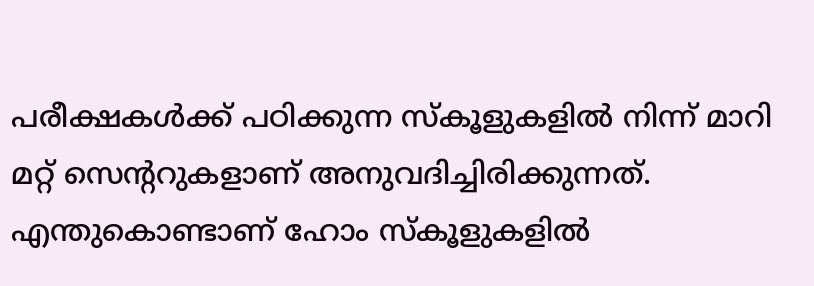പരീക്ഷകൾക്ക് പഠിക്കുന്ന സ്കൂളുകളിൽ നിന്ന് മാറി മറ്റ് സെന്ററുകളാണ് അനുവദിച്ചിരിക്കുന്നത്. എന്തുകൊണ്ടാണ് ഹോം സ്കൂളുകളിൽ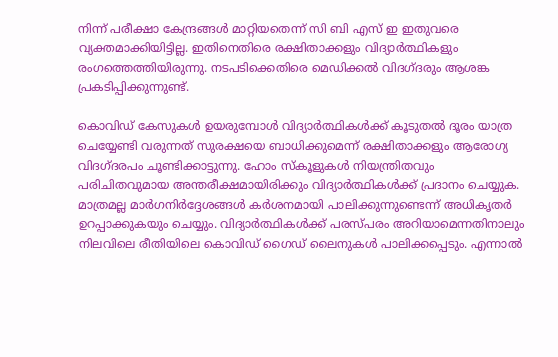നിന്ന് പരീക്ഷാ കേന്ദ്രങ്ങൾ മാറ്റിയതെന്ന് സി ബി എസ് ഇ ഇതുവരെ വ്യക്തമാക്കിയിട്ടില്ല. ഇതിനെതിരെ രക്ഷിതാക്കളും വിദ്യാർത്ഥികളും രംഗത്തെത്തിയിരുന്നു. നടപടിക്കെതിരെ മെഡിക്കൽ വിദഗ്ദരും ആശങ്ക പ്രകടിപ്പിക്കുന്നുണ്ട്.

കൊവിഡ് കേസുകൾ ഉയരുമ്പോൾ വിദ്യാർത്ഥികൾക്ക് കൂടുതൽ ദൂരം യാത്ര ചെയ്യേണ്ടി വരുന്നത് സുരക്ഷയെ ബാധിക്കുമെന്ന് രക്ഷിതാക്കളും ആരോഗ്യ വിദഗ്ദരപം ചൂണ്ടിക്കാട്ടുന്നു. ഹോം സ്കൂളുകൾ നിയന്ത്രിതവും പരിചിതവുമായ അന്തരീക്ഷമായിരിക്കും വിദ്യാർത്ഥികൾക്ക് പ്രദാനം ചെയ്യുക. മാത്രമല്ല മാർഗനിർദ്ദേശങ്ങൾ കർശനമായി പാലിക്കുന്നുണ്ടെന്ന് അധികൃതർ ഉറപ്പാക്കുകയും ചെയ്യും. വിദ്യാർത്ഥികൾക്ക് പരസ്പരം അറിയാമെന്നതിനാലും നിലവിലെ രീതിയിലെ കൊവിഡ് ഗൈഡ് ലൈനുകൾ പാലിക്കപ്പെടും. എന്നാൽ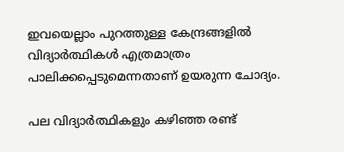ഇവയെല്ലാം പുറത്തുള്ള കേന്ദ്രങ്ങളിൽ വിദ്യാർത്ഥികൾ എത്രമാത്രം പാലിക്കപ്പെടുമെന്നതാണ് ഉയരുന്ന ചോദ്യം.

പല വിദ്യാർത്ഥികളും കഴിഞ്ഞ രണ്ട്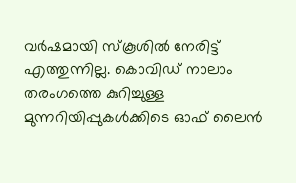വർഷമായി സ്കൂശിൽ നേരിട്ട് എത്തുന്നില്ല. കൊവിഡ് നാലാം തരംഗത്തെ കുറിച്ചുള്ള മുന്നറിയിപ്പുകൾക്കിടെ ഓഫ് ലൈൻ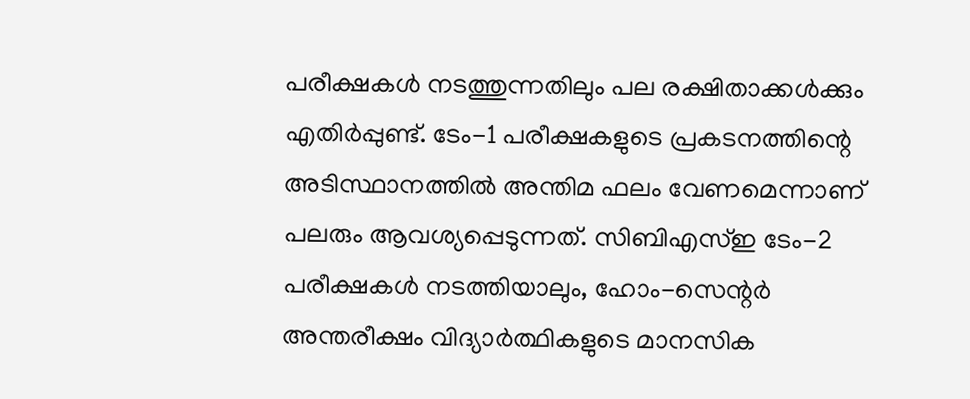പരീക്ഷകൾ നടത്തുന്നതിലും പല രക്ഷിതാക്കൾക്കും എതിർപ്പുണ്ട്. ടേം-1 പരീക്ഷകളുടെ പ്രകടനത്തിന്റെ അടിസ്ഥാനത്തിൽ അന്തിമ ഫലം വേണമെന്നാണ് പലരും ആവശ്യപ്പെടുന്നത്. സിബിഎസ്ഇ ടേം-2 പരീക്ഷകൾ നടത്തിയാലും, ഹോം-സെന്റർ അന്തരീക്ഷം വിദ്യാർത്ഥികളുടെ മാനസിക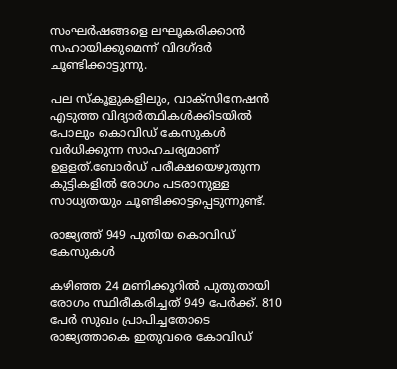സംഘർഷങ്ങളെ ലഘൂകരിക്കാൻ സഹായിക്കുമെന്ന് വിദഗ്ദർ ചൂണ്ടിക്കാട്ടുന്നു.

പല സ്‌കൂളുകളിലും, വാക്‌സിനേഷൻ എടുത്ത വിദ്യാർത്ഥികൾക്കിടയിൽ പോലും കൊവിഡ് കേസുകൾ വർധിക്കുന്ന സാഹചര്യമാണ് ഉളളത്.ബോർഡ് പരീക്ഷയെഴുതുന്ന കുട്ടികളിൽ രോഗം പടരാനുള്ള സാധ്യതയും ചൂണ്ടിക്കാട്ടപ്പെടുന്നുണ്ട്.

രാജ്യത്ത് 949 പുതിയ കൊവിഡ് കേസുകൾ

കഴിഞ്ഞ 24 മണിക്കൂറിൽ പുതുതായി രോഗം സ്ഥിരീകരിച്ചത് 949 പേർക്ക്. 810 പേർ സുഖം പ്രാപിച്ചതോടെ രാജ്യത്താകെ ഇതുവരെ കോവിഡ്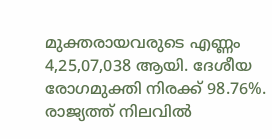മുക്തരായവരുടെ എണ്ണം 4,25,07,038 ആയി. ദേശീയ രോഗമുക്തി നിരക്ക് 98.76%. രാജ്യത്ത് നിലവിൽ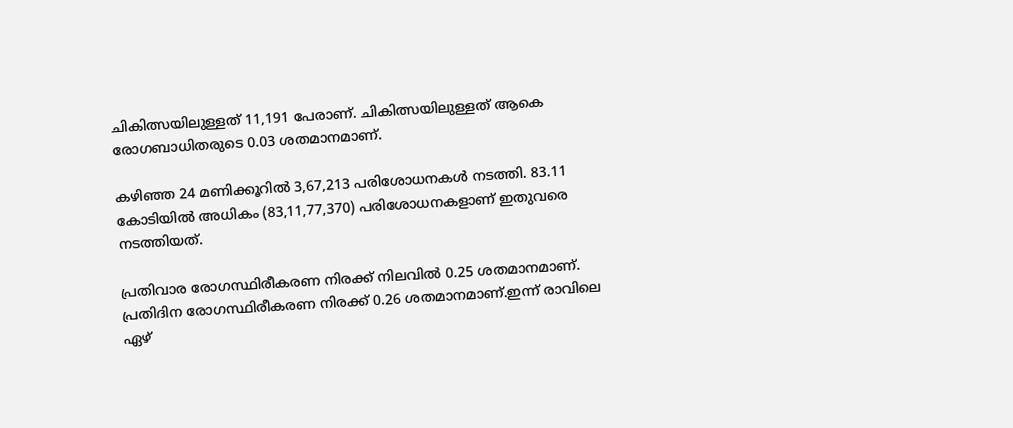ചികിത്സയിലുള്ളത് 11,191 പേരാണ്. ചികിത്സയിലുള്ളത് ആകെ രോഗബാധിതരുടെ 0.03 ശതമാനമാണ്.

കഴിഞ്ഞ 24 മണിക്കൂറിൽ 3,67,213 പരിശോധനകൾ നടത്തി. 83.11 കോടിയിൽ അധികം (83,11,77,370) പരിശോധനകളാണ് ഇതുവരെ നടത്തിയത്.

പ്രതിവാര രോഗസ്ഥിരീകരണ നിരക്ക് നിലവിൽ 0.25 ശതമാനമാണ്. പ്രതിദിന രോഗസ്ഥിരീകരണ നിരക്ക് 0.26 ശതമാനമാണ്.ഇന്ന് രാവിലെ ഏഴ്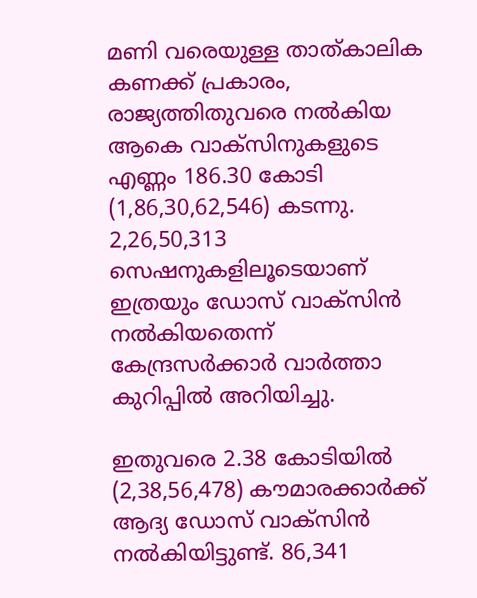മണി വരെയുള്ള താത്കാലിക കണക്ക് പ്രകാരം, രാജ്യത്തിതുവരെ നൽകിയ ആകെ വാക്സിനുകളുടെ എണ്ണം 186.30 കോടി (1,86,30,62,546) കടന്നു. 2,26,50,313 സെഷനുകളിലൂടെയാണ് ഇത്രയും ഡോസ് വാക്സിൻ നൽകിയതെന്ന് കേന്ദ്രസർക്കാർ വാർത്താ കുറിപ്പിൽ അറിയിച്ചു.

ഇതുവരെ 2.38 കോടിയിൽ (2,38,56,478) കൗമാരക്കാർക്ക് ആദ്യ ഡോസ് വാക്സിൻ നൽകിയിട്ടുണ്ട്. 86,341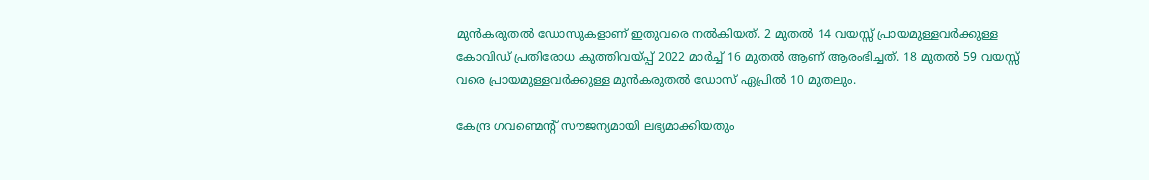മുൻകരുതൽ ഡോസുകളാണ് ഇതുവരെ നൽകിയത്. 2 മുതൽ 14 വയസ്സ് പ്രായമുള്ളവർക്കുള്ള കോവിഡ് പ്രതിരോധ കുത്തിവയ്പ്പ് 2022 മാർച്ച് 16 മുതൽ ആണ് ആരംഭിച്ചത്. 18 മുതൽ 59 വയസ്സ് വരെ പ്രായമുള്ളവർക്കുള്ള മുൻകരുതൽ ഡോസ് ഏപ്രിൽ 10 മുതലും.

കേന്ദ്ര ഗവണ്മെന്റ് സൗജന്യമായി ലഭ്യമാക്കിയതും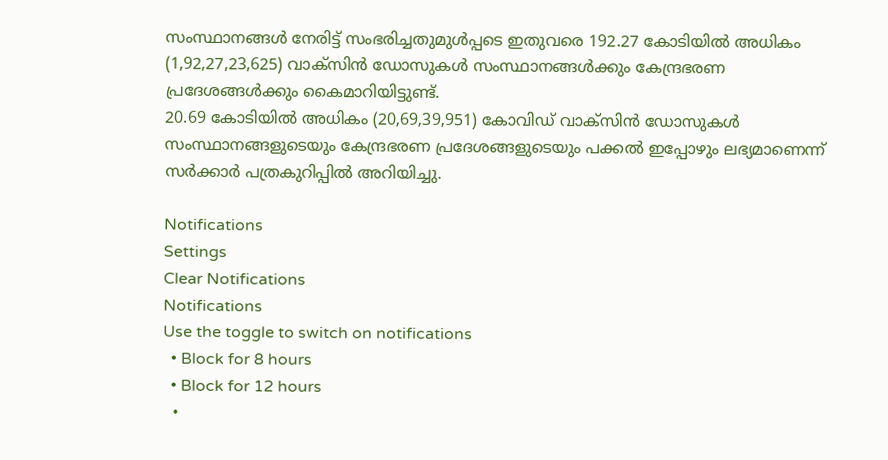സംസ്ഥാനങ്ങൾ നേരിട്ട് സംഭരിച്ചതുമുൾപ്പടെ ഇതുവരെ 192.27 കോടിയിൽ അധികം (1,92,27,23,625) വാക്സിൻ ഡോസുകൾ സംസ്ഥാനങ്ങൾക്കും കേന്ദ്രഭരണ പ്രദേശങ്ങൾക്കും കൈമാറിയിട്ടുണ്ട്.
20.69 കോടിയിൽ അധികം (20,69,39,951) കോവിഡ് വാക്സിൻ ഡോസുകൾ സംസ്ഥാനങ്ങളുടെയും കേന്ദ്രഭരണ പ്രദേശങ്ങളുടെയും പക്കൽ ഇപ്പോഴും ലഭ്യമാണെന്ന് സർക്കാർ പത്രകുറിപ്പിൽ അറിയിച്ചു.

Notifications
Settings
Clear Notifications
Notifications
Use the toggle to switch on notifications
  • Block for 8 hours
  • Block for 12 hours
  •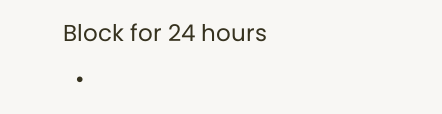Block for 24 hours
  •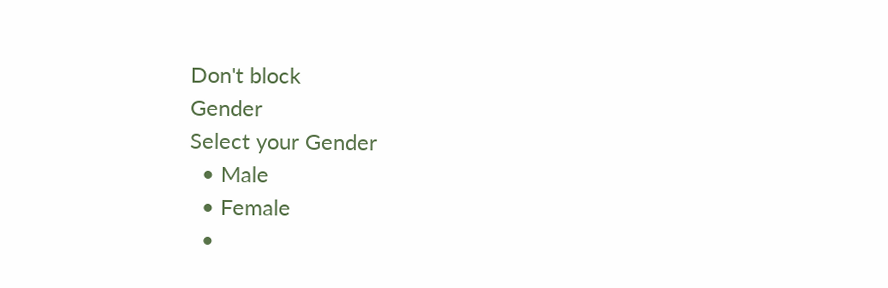Don't block
Gender
Select your Gender
  • Male
  • Female
  •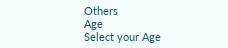Others
Age
Select your Age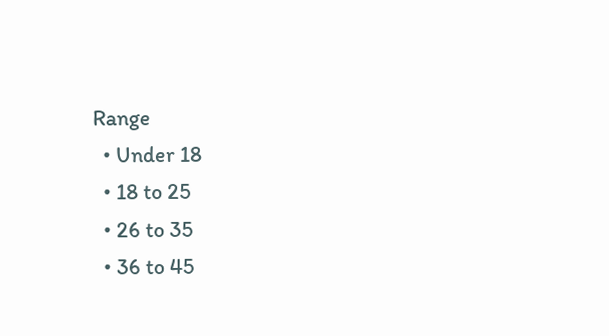Range
  • Under 18
  • 18 to 25
  • 26 to 35
  • 36 to 45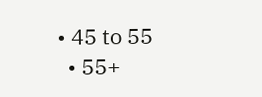• 45 to 55
  • 55+